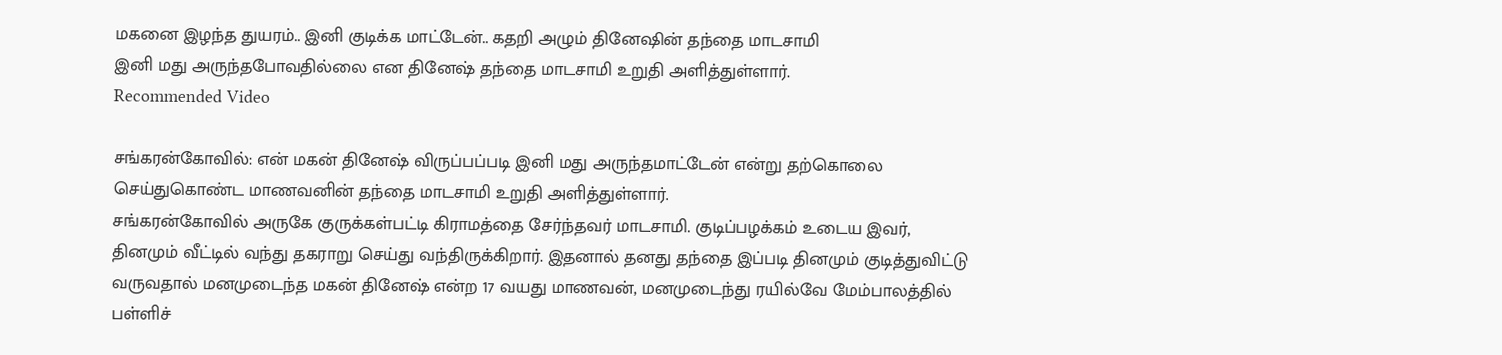மகனை இழந்த துயரம்.. இனி குடிக்க மாட்டேன்.. கதறி அழும் தினேஷின் தந்தை மாடசாமி
இனி மது அருந்தபோவதில்லை என தினேஷ் தந்தை மாடசாமி உறுதி அளித்துள்ளார்.
Recommended Video

சங்கரன்கோவில்: என் மகன் தினேஷ் விருப்பப்படி இனி மது அருந்தமாட்டேன் என்று தற்கொலை செய்துகொண்ட மாணவனின் தந்தை மாடசாமி உறுதி அளித்துள்ளார்.
சங்கரன்கோவில் அருகே குருக்கள்பட்டி கிராமத்தை சேர்ந்தவர் மாடசாமி. குடிப்பழக்கம் உடைய இவர், தினமும் வீட்டில் வந்து தகராறு செய்து வந்திருக்கிறார். இதனால் தனது தந்தை இப்படி தினமும் குடித்துவிட்டு வருவதால் மனமுடைந்த மகன் தினேஷ் என்ற 17 வயது மாணவன், மனமுடைந்து ரயில்வே மேம்பாலத்தில் பள்ளிச்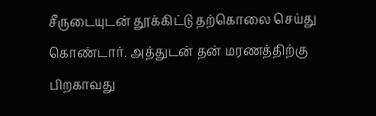சீருடையுடன் தூக்கிட்டு தற்கொலை செய்து கொண்டார். அத்துடன் தன் மரணத்திற்கு பிறகாவது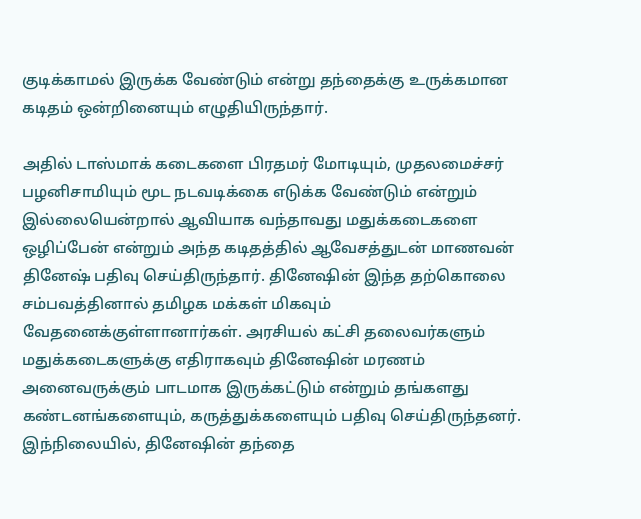குடிக்காமல் இருக்க வேண்டும் என்று தந்தைக்கு உருக்கமான கடிதம் ஒன்றினையும் எழுதியிருந்தார்.

அதில் டாஸ்மாக் கடைகளை பிரதமர் மோடியும், முதலமைச்சர் பழனிசாமியும் மூட நடவடிக்கை எடுக்க வேண்டும் என்றும் இல்லையென்றால் ஆவியாக வந்தாவது மதுக்கடைகளை ஒழிப்பேன் என்றும் அந்த கடிதத்தில் ஆவேசத்துடன் மாணவன் தினேஷ் பதிவு செய்திருந்தார். தினேஷின் இந்த தற்கொலை சம்பவத்தினால் தமிழக மக்கள் மிகவும் வேதனைக்குள்ளானார்கள். அரசியல் கட்சி தலைவர்களும் மதுக்கடைகளுக்கு எதிராகவும் தினேஷின் மரணம் அனைவருக்கும் பாடமாக இருக்கட்டும் என்றும் தங்களது கண்டனங்களையும், கருத்துக்களையும் பதிவு செய்திருந்தனர்.
இந்நிலையில், தினேஷின் தந்தை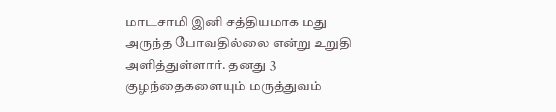மாடசாமி இனி சத்தியமாக மது அருந்த போவதில்லை என்று உறுதி அளித்துள்ளார். தனது 3 குழந்தைகளையும் மருத்துவம்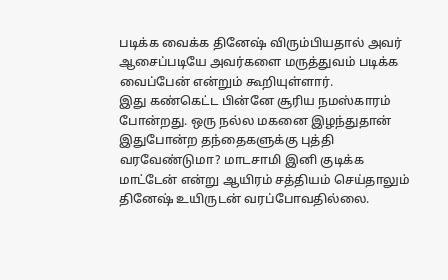படிக்க வைக்க தினேஷ் விரும்பியதால் அவர் ஆசைப்படியே அவர்களை மருத்துவம் படிக்க வைப்பேன் என்றும் கூறியுள்ளார்.
இது கண்கெட்ட பின்னே சூரிய நமஸ்காரம் போன்றது. ஒரு நல்ல மகனை இழந்துதான் இதுபோன்ற தந்தைகளுக்கு புத்தி வரவேண்டுமா? மாடசாமி இனி குடிக்க மாட்டேன் என்று ஆயிரம் சத்தியம் செய்தாலும் தினேஷ் உயிருடன் வரப்போவதில்லை.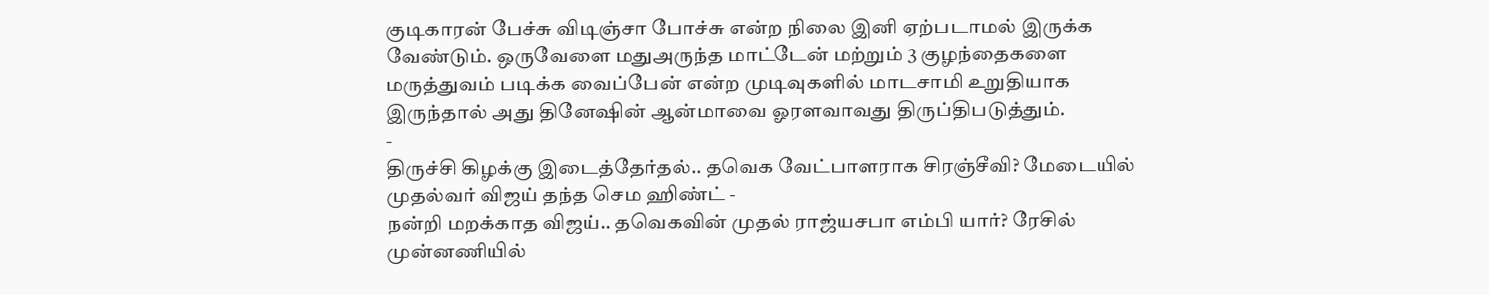குடிகாரன் பேச்சு விடிஞ்சா போச்சு என்ற நிலை இனி ஏற்படாமல் இருக்க வேண்டும். ஒருவேளை மதுஅருந்த மாட்டேன் மற்றும் 3 குழந்தைகளை மருத்துவம் படிக்க வைப்பேன் என்ற முடிவுகளில் மாடசாமி உறுதியாக இருந்தால் அது தினேஷின் ஆன்மாவை ஓரளவாவது திருப்திபடுத்தும்.
-
திருச்சி கிழக்கு இடைத்தேர்தல்.. தவெக வேட்பாளராக சிரஞ்சீவி? மேடையில் முதல்வர் விஜய் தந்த செம ஹிண்ட் -
நன்றி மறக்காத விஜய்.. தவெகவின் முதல் ராஜ்யசபா எம்பி யார்? ரேசில் முன்னணியில்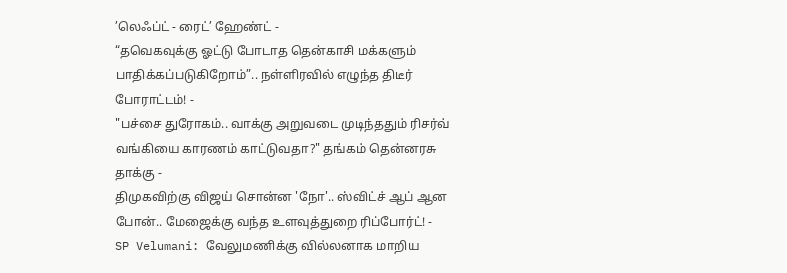’லெஃப்ட் - ரைட்’ ஹேண்ட் -
“தவெகவுக்கு ஓட்டு போடாத தென்காசி மக்களும் பாதிக்கப்படுகிறோம்”.. நள்ளிரவில் எழுந்த திடீர் போராட்டம்! -
"பச்சை துரோகம்.. வாக்கு அறுவடை முடிந்ததும் ரிசர்வ் வங்கியை காரணம் காட்டுவதா?" தங்கம் தென்னரசு தாக்கு -
திமுகவிற்கு விஜய் சொன்ன 'நோ'.. ஸ்விட்ச் ஆப் ஆன போன்.. மேஜைக்கு வந்த உளவுத்துறை ரிப்போர்ட்! -
SP Velumani: வேலுமணிக்கு வில்லனாக மாறிய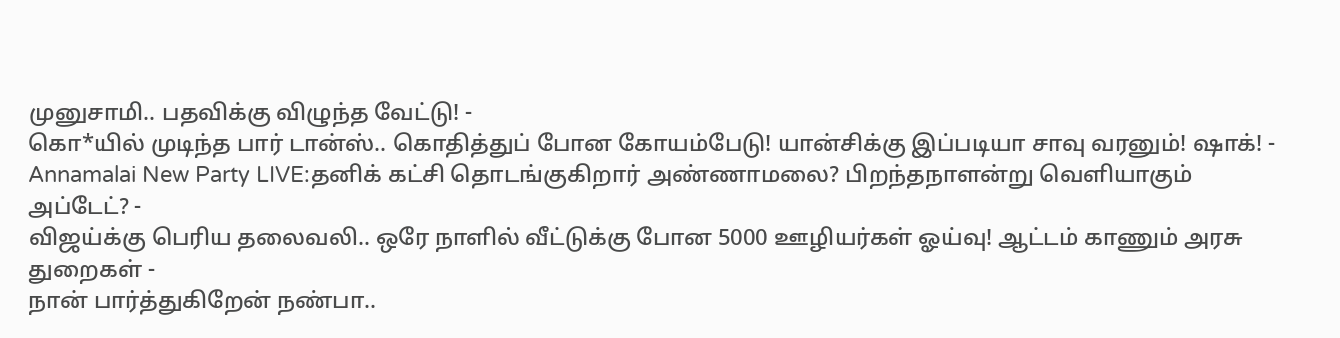முனுசாமி.. பதவிக்கு விழுந்த வேட்டு! -
கொ*யில் முடிந்த பார் டான்ஸ்.. கொதித்துப் போன கோயம்பேடு! யான்சிக்கு இப்படியா சாவு வரனும்! ஷாக்! -
Annamalai New Party LIVE:தனிக் கட்சி தொடங்குகிறார் அண்ணாமலை? பிறந்தநாளன்று வெளியாகும் அப்டேட்? -
விஜய்க்கு பெரிய தலைவலி.. ஒரே நாளில் வீட்டுக்கு போன 5000 ஊழியர்கள் ஓய்வு! ஆட்டம் காணும் அரசு துறைகள் -
நான் பார்த்துகிறேன் நண்பா..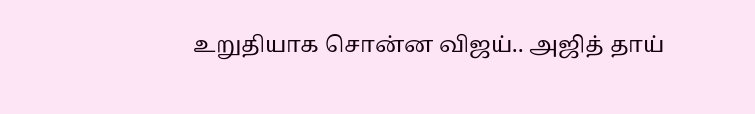உறுதியாக சொன்ன விஜய்.. அஜித் தாய்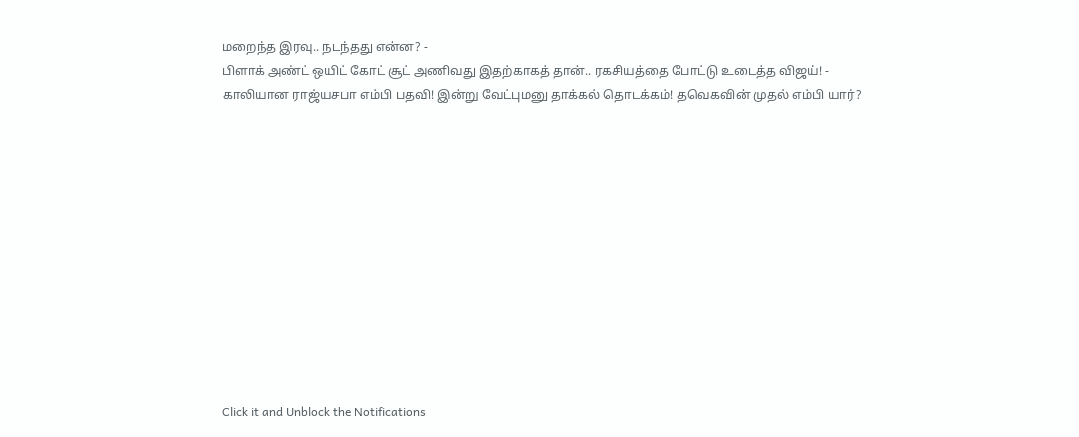மறைந்த இரவு.. நடந்தது என்ன? -
பிளாக் அண்ட் ஒயிட் கோட் சூட் அணிவது இதற்காகத் தான்.. ரகசியத்தை போட்டு உடைத்த விஜய்! -
காலியான ராஜ்யசபா எம்பி பதவி! இன்று வேட்புமனு தாக்கல் தொடக்கம்! தவெகவின் முதல் எம்பி யார்?












Click it and Unblock the Notifications